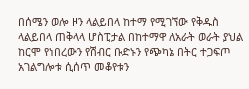በሰሜን ወሎ ዞን ላልይበላ ከተማ የሚገኘው የቅዱስ ላልይበላ ጠቅላላ ሆስፒታል በከተማዋ ለአራት ወራት ያህል ከርሞ የነበረውን የሽብር ቡድኑን የጭካኔ በትር ተጋፍጦ አገልግሎቱ ሲሰጥ መቆየቱን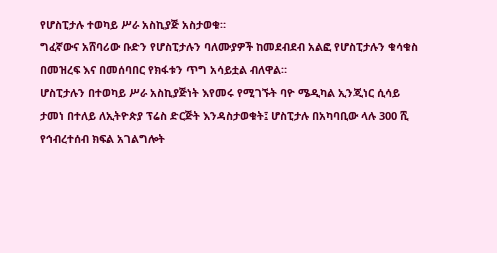የሆስፒታሉ ተወካይ ሥራ አስኪያጅ አስታወቁ።
ግፈኛውና አሸባሪው ቡድን የሆስፒታሉን ባለሙያዎች ከመደብደብ አልፎ የሆስፒታሉን ቁሳቁስ በመዝረፍ እና በመሰባበር የክፋቱን ጥግ አሳይቷል ብለዋል።
ሆስፒታሉን በተወካይ ሥራ አስኪያጅነት እየመሩ የሚገኙት ባዮ ሜዲካል ኢንጂነር ሲሳይ ታመነ በተለይ ለኢትዮጵያ ፕሬስ ድርጅት እንዳስታወቁት፤ ሆስፒታሉ በአካባቢው ላሉ 300 ሺ የኅብረተሰብ ክፍል አገልግሎት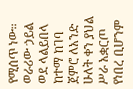የሚሰጥ ነው። ወራሪው ኃይል ወደ ላልይበላ ከተማ ከገባ ጀምሮ ለአንድ ሁለት ቀን ያህል ሥራ አቋርጦ የነበረ ቢሆንም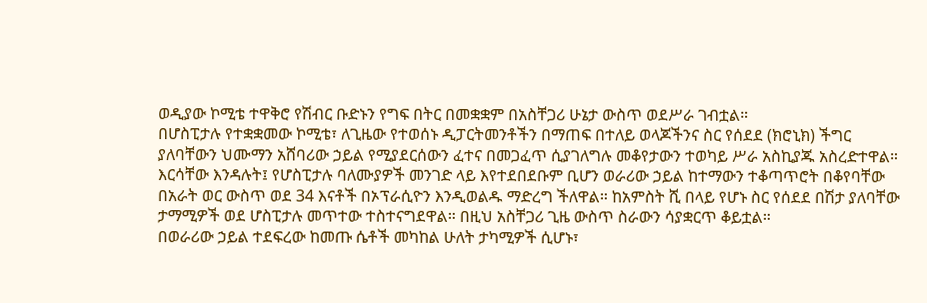ወዲያው ኮሚቴ ተዋቅሮ የሽብር ቡድኑን የግፍ በትር በመቋቋም በአስቸጋሪ ሁኔታ ውስጥ ወደሥራ ገብቷል።
በሆስፒታሉ የተቋቋመው ኮሚቴ፣ ለጊዜው የተወሰኑ ዲፓርትመንቶችን በማጠፍ በተለይ ወላጆችንና ስር የሰደደ (ክሮኒክ) ችግር ያለባቸውን ህሙማን አሸባሪው ኃይል የሚያደርሰውን ፈተና በመጋፈጥ ሲያገለግሉ መቆየታውን ተወካይ ሥራ አስኪያጁ አስረድተዋል።
እርሳቸው እንዳሉት፤ የሆስፒታሉ ባለሙያዎች መንገድ ላይ እየተደበደቡም ቢሆን ወራሪው ኃይል ከተማውን ተቆጣጥሮት በቆየባቸው በአራት ወር ውስጥ ወደ 34 እናቶች በኦፕራሲዮን እንዲወልዱ ማድረግ ችለዋል። ከአምስት ሺ በላይ የሆኑ ስር የሰደደ በሽታ ያለባቸው ታማሚዎች ወደ ሆስፒታሉ መጥተው ተስተናግደዋል። በዚህ አስቸጋሪ ጊዜ ውስጥ ስራውን ሳያቋርጥ ቆይቷል።
በወራሪው ኃይል ተደፍረው ከመጡ ሴቶች መካከል ሁለት ታካሚዎች ሲሆኑ፣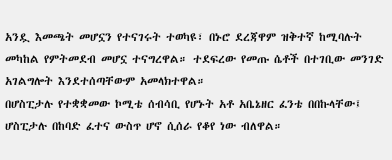አንዷ እመጫት መሆኗን የተናገሩት ተወካዩ፣ በኑሮ ደረጃዋም ዝቅተኛ ከሚባሉት መካከል የምትመደብ መሆኗ ተናግረዋል። ተደፍረው የመጡ ሴቶች በተገቢው መንገድ አገልግሎት እንደተሰጣቸውም አመላክተዋል።
በሆስፒታሉ የተቋቋመው ኮሚቴ ሰብሳቢ የሆኑት አቶ አቤኔዘር ፈንቴ በበኩላቸው፤ ሆስፒታሉ በከባድ ፈተና ውስጥ ሆኖ ሲሰራ የቆየ ነው ብለዋል።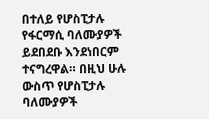በተለይ የሆስፒታሉ የፋርማሲ ባለሙያዎች ይደበደቡ እንደነበርም ተናግረዋል። በዚህ ሁሉ ውስጥ የሆስፒታሉ ባለሙያዎች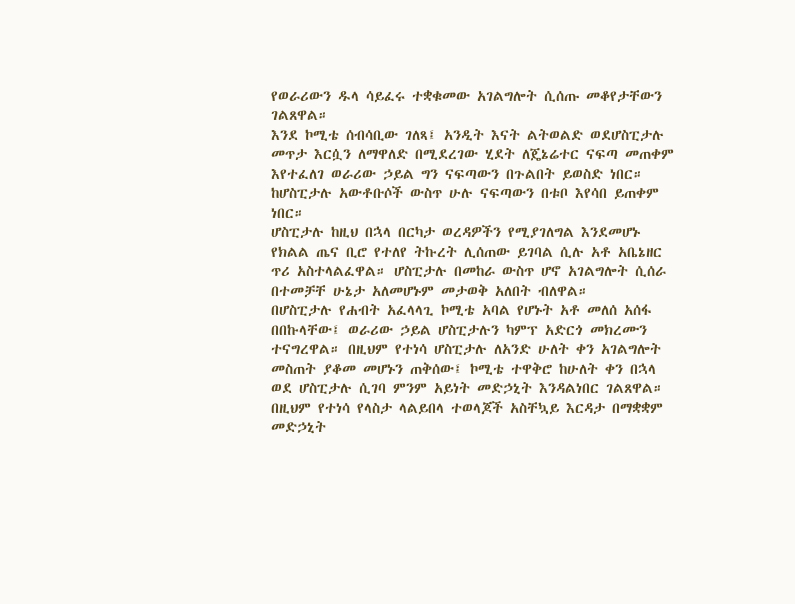የወራሪውን ዱላ ሳይፈሩ ተቋቁመው አገልግሎት ሲሰጡ መቆየታቸውን ገልጸዋል።
እንደ ኮሚቴ ሰብሳቢው ገለጻ፤ አንዲት እናት ልትወልድ ወደሆስፒታሉ መጥታ እርሷን ለማዋለድ በሚደረገው ሂደት ለጄኔሬተር ናፍጣ መጠቀም እየተፈለገ ወራሪው ኃይል ግን ናፍጣውን በጉልበት ይወስድ ነበር። ከሆስፒታሉ አውቶቡሶች ውስጥ ሁሉ ናፍጣውን በቱቦ እየሳበ ይጠቀም ነበር።
ሆስፒታሉ ከዚህ በኋላ በርካታ ወረዳዎችን የሚያገለግል እንደመሆኑ የክልል ጤና ቢሮ የተለየ ትኩረት ሊሰጠው ይገባል ሲሉ አቶ አቤኔዘር ጥሪ አስተላልፈዋል። ሆስፒታሉ በመከራ ውስጥ ሆኖ አገልግሎት ሲሰራ በተመቻቸ ሁኔታ አለመሆኑም መታወቅ አለበት ብለዋል።
በሆስፒታሉ የሐብት አፈላላጊ ኮሚቴ አባል የሆኑት አቶ መለሰ አሰፋ በበኩላቸው፤ ወራሪው ኃይል ሆስፒታሉን ካምፕ አድርጎ መክረሙን ተናግረዋል። በዚህም የተነሳ ሆስፒታሉ ለአንድ ሁለት ቀን አገልግሎት መስጠት ያቆመ መሆኑን ጠቅሰው፤ ኮሚቴ ተዋቅሮ ከሁለት ቀን በኋላ ወደ ሆስፒታሉ ሲገባ ምንም አይነት መድኃኒት እንዳልነበር ገልጸዋል። በዚህም የተነሳ የላስታ ላልይበላ ተወላጆች አስቸኳይ እርዳታ በማቋቋም መድኃኒት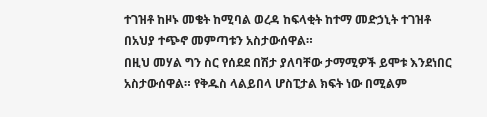ተገዝቶ ከዞኑ መቄት ከሚባል ወረዳ ከፍላቂት ከተማ መድኃኒት ተገዝቶ በአህያ ተጭኖ መምጣቱን አስታውሰዋል።
በዚህ መሃል ግን ስር የሰደደ በሽታ ያለባቸው ታማሚዎች ይሞቱ እንደነበር አስታውሰዋል። የቅዱስ ላልይበላ ሆስፒታል ክፍት ነው በሚልም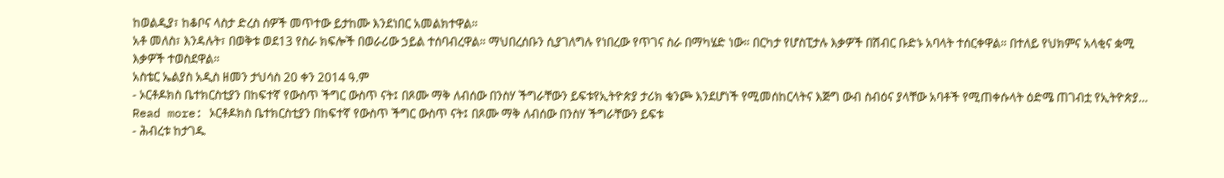ከወልዲያ፣ ከቆቦና ላስታ ድረስ ሰዎች መጥተው ይታከሙ እንደነበር አመልክተዋል።
አቶ መለስ፣ እንዳሉት፣ በወቅቱ ወደ13 የስራ ክፍሎች በወራሪው ኃይል ተሰባብረዋል። ማህበረሰቡን ሲያገለግሉ የነበረው የጥገና ስራ በማካሄድ ነው። በርካታ የሆስፒታሉ እቃዎች በሽብር ቡድኑ አባላት ተሰርቀዋል። በተለይ የህክምና አላቂና ቋሚ እቃዎች ተወስደዋል።
አስቴር ኤልያስ አዲስ ዘመን ታህሳስ 20 ቀን 2014 ዓ.ም
- ኦርቶዶክስ ቤተክርስቲያን በከፍተኛ የውስጥ ችግር ውስጥ ናት፤ በጾሙ ማቅ ለብሰው በንስሃ ችግራቸውን ይፍቱየኢትዮጵያ ታሪክ ቁንጮ እንደሆነች የሚመሰከርላትና እጅግ ውብ ስብዕና ያላቸው አባቶች የሚጠቀሱላት ዕድሜ ጠገብቷ የኢትዮጵያ… Read more: ኦርቶዶክስ ቤተክርስቲያን በከፍተኛ የውስጥ ችግር ውስጥ ናት፤ በጾሙ ማቅ ለብሰው በንስሃ ችግራቸውን ይፍቱ
- ሕብረቱ ከታገዱ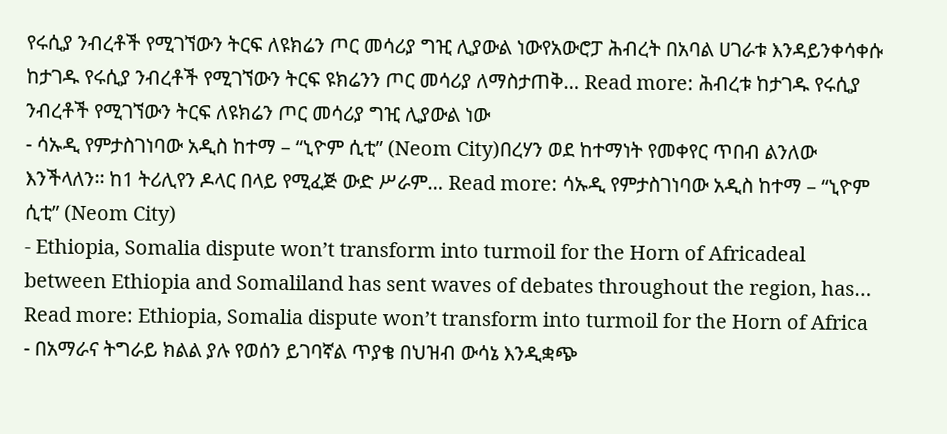የሩሲያ ንብረቶች የሚገኘውን ትርፍ ለዩክሬን ጦር መሳሪያ ግዢ ሊያውል ነውየአውሮፓ ሕብረት በአባል ሀገራቱ እንዳይንቀሳቀሱ ከታገዱ የሩሲያ ንብረቶች የሚገኘውን ትርፍ ዩክሬንን ጦር መሳሪያ ለማስታጠቅ… Read more: ሕብረቱ ከታገዱ የሩሲያ ንብረቶች የሚገኘውን ትርፍ ለዩክሬን ጦር መሳሪያ ግዢ ሊያውል ነው
- ሳኡዲ የምታስገነባው አዲስ ከተማ – “ኒዮም ሲቲ” (Neom City)በረሃን ወደ ከተማነት የመቀየር ጥበብ ልንለው እንችላለን፡፡ ከ1 ትሪሊየን ዶላር በላይ የሚፈጅ ውድ ሥራም… Read more: ሳኡዲ የምታስገነባው አዲስ ከተማ – “ኒዮም ሲቲ” (Neom City)
- Ethiopia, Somalia dispute won’t transform into turmoil for the Horn of Africadeal between Ethiopia and Somaliland has sent waves of debates throughout the region, has… Read more: Ethiopia, Somalia dispute won’t transform into turmoil for the Horn of Africa
- በአማራና ትግራይ ክልል ያሉ የወሰን ይገባኛል ጥያቄ በህዝብ ውሳኔ እንዲቋጭ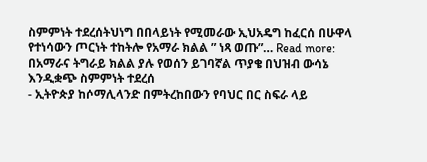ስምምነት ተደረሰትህነግ በበላይነት የሚመራው ኢህአዴግ ከፈርሰ በሁዋላ የተነሳውን ጦርነት ተከትሎ የአማራ ክልል ” ነጻ ወጡ”… Read more: በአማራና ትግራይ ክልል ያሉ የወሰን ይገባኛል ጥያቄ በህዝብ ውሳኔ እንዲቋጭ ስምምነት ተደረሰ
- ኢትዮጵያ ከሶማሊላንድ በምትረከበውን የባህር በር ስፍራ ላይ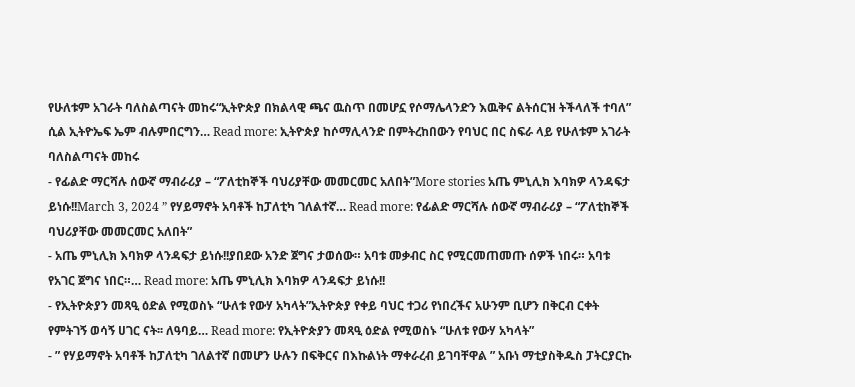የሁለቱም አገራት ባለስልጣናት መከሩ“ኢትዮጵያ በክልላዊ ጫና ዉስጥ በመሆኗ የሶማሌላንድን እዉቅና ልትሰርዝ ትችላለች ተባለ” ሲል ኢትዮኤፍ ኤም ብሉምበርግን… Read more: ኢትዮጵያ ከሶማሊላንድ በምትረከበውን የባህር በር ስፍራ ላይ የሁለቱም አገራት ባለስልጣናት መከሩ
- የፊልድ ማርሻሉ ሰውኛ ማብራሪያ – “ፖለቲከኞች ባህሪያቸው መመርመር አለበት”More stories አጤ ምኒሊክ እባክዎ ላንዳፍታ ይነሱ!!March 3, 2024 ” የሃይማኖት አባቶች ከፓለቲካ ገለልተኛ… Read more: የፊልድ ማርሻሉ ሰውኛ ማብራሪያ – “ፖለቲከኞች ባህሪያቸው መመርመር አለበት”
- አጤ ምኒሊክ እባክዎ ላንዳፍታ ይነሱ!!ያበደው አንድ ጀግና ታወሰው። አባቱ መቃብር ስር የሚርመጠመጡ ሰዎች ነበሩ። አባቱ የአገር ጀግና ነበር።… Read more: አጤ ምኒሊክ እባክዎ ላንዳፍታ ይነሱ!!
- የኢትዮጵያን መጻዒ ዕድል የሚወስኑ “ሁለቱ የውሃ አካላት”ኢትዮጵያ የቀይ ባህር ተጋሪ የነበረችና አሁንም ቢሆን በቅርብ ርቀት የምትገኝ ወሳኝ ሀገር ናት፡፡ ለዓባይ… Read more: የኢትዮጵያን መጻዒ ዕድል የሚወስኑ “ሁለቱ የውሃ አካላት”
- ” የሃይማኖት አባቶች ከፓለቲካ ገለልተኛ በመሆን ሁሉን በፍቅርና በእኩልነት ማቀራረብ ይገባቸዋል ” አቡነ ማቲያስቅዱስ ፓትርያርኩ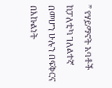” የሃይማኖት አባቶች ከፓለቲካ ገለልተኛ በመሆን ሁሉን በፍቅርና በእኩልነት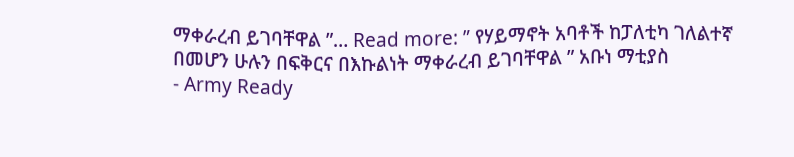ማቀራረብ ይገባቸዋል ”… Read more: ” የሃይማኖት አባቶች ከፓለቲካ ገለልተኛ በመሆን ሁሉን በፍቅርና በእኩልነት ማቀራረብ ይገባቸዋል ” አቡነ ማቲያስ
- Army Ready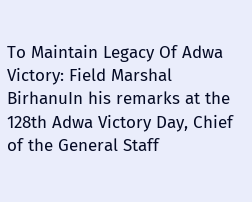To Maintain Legacy Of Adwa Victory: Field Marshal BirhanuIn his remarks at the 128th Adwa Victory Day, Chief of the General Staff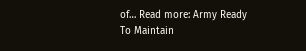of… Read more: Army Ready To Maintain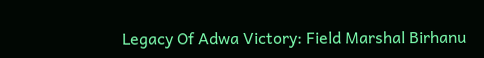Legacy Of Adwa Victory: Field Marshal Birhanu